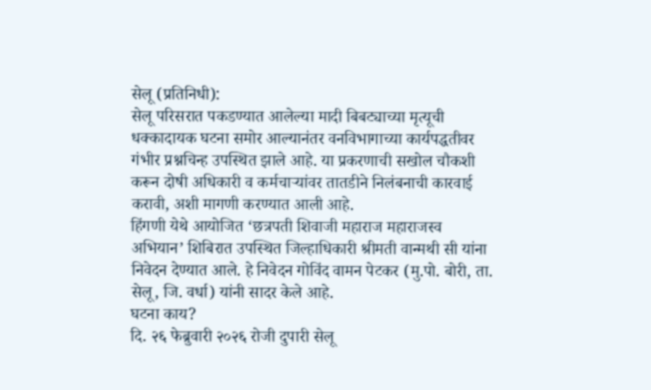सेलू (प्रतिनिधी):
सेलू परिसरात पकडण्यात आलेल्या मादी बिबट्याच्या मृत्यूची धक्कादायक घटना समोर आल्यानंतर वनविभागाच्या कार्यपद्धतीवर गंभीर प्रश्नचिन्ह उपस्थित झाले आहे. या प्रकरणाची सखोल चौकशी करून दोषी अधिकारी व कर्मचाऱ्यांवर तातडीने निलंबनाची कारवाई करावी, अशी मागणी करण्यात आली आहे.
हिंगणी येथे आयोजित ‘छत्रपती शिवाजी महाराज महाराजस्व अभियान’ शिबिरात उपस्थित जिल्हाधिकारी श्रीमती वान्मथी सी यांना निवेदन देण्यात आले. हे निवेदन गोविंद वामन पेटकर (मु.पो. बोरी, ता. सेलू, जि. वर्धा) यांनी सादर केले आहे.
घटना काय?
दि. २६ फेब्रुवारी २०२६ रोजी दुपारी सेलू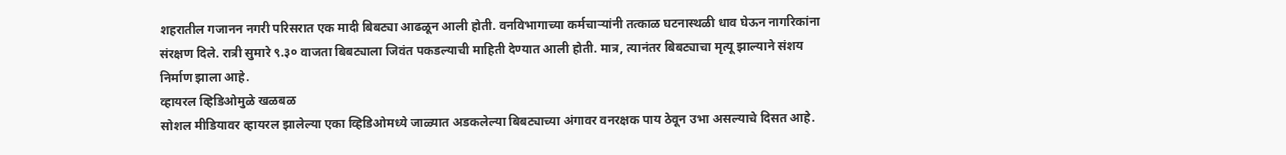शहरातील गजानन नगरी परिसरात एक मादी बिबट्या आढळून आली होती. वनविभागाच्या कर्मचाऱ्यांनी तत्काळ घटनास्थळी धाव घेऊन नागरिकांना संरक्षण दिले. रात्री सुमारे ९.३० वाजता बिबट्याला जिवंत पकडल्याची माहिती देण्यात आली होती. मात्र, त्यानंतर बिबट्याचा मृत्यू झाल्याने संशय निर्माण झाला आहे.
व्हायरल व्हिडिओमुळे खळबळ
सोशल मीडियावर व्हायरल झालेल्या एका व्हिडिओमध्ये जाळ्यात अडकलेल्या बिबट्याच्या अंगावर वनरक्षक पाय ठेवून उभा असल्याचे दिसत आहे.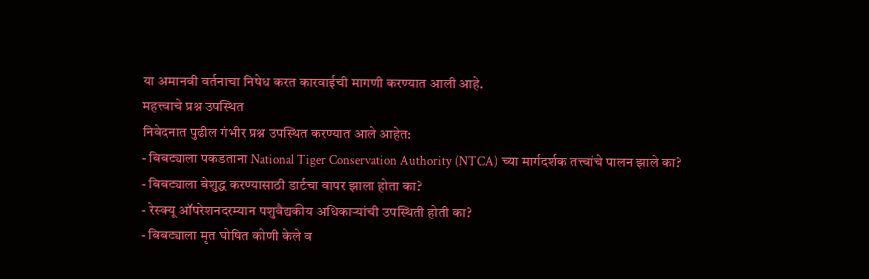या अमानवी वर्तनाचा निषेध करत कारवाईची मागणी करण्यात आली आहे.
महत्त्वाचे प्रश्न उपस्थित
निवेदनात पुढील गंभीर प्रश्न उपस्थित करण्यात आले आहेत:
- बिबट्याला पकडताना National Tiger Conservation Authority (NTCA) च्या मार्गदर्शक तत्त्वांचे पालन झाले का?
- बिबट्याला बेशुद्ध करण्यासाठी डार्टचा वापर झाला होता का?
- रेस्क्यू ऑपरेशनदरम्यान पशुवैद्यकीय अधिकाऱ्यांची उपस्थिती होती का?
- बिबट्याला मृत घोषित कोणी केले व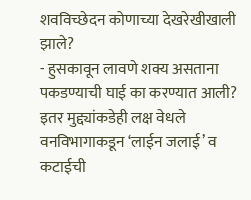शवविच्छेदन कोणाच्या देखरेखीखाली झाले?
- हुसकावून लावणे शक्य असताना पकडण्याची घाई का करण्यात आली?
इतर मुद्द्यांकडेही लक्ष वेधले
वनविभागाकडून ‘लाईन जलाई’ व कटाईची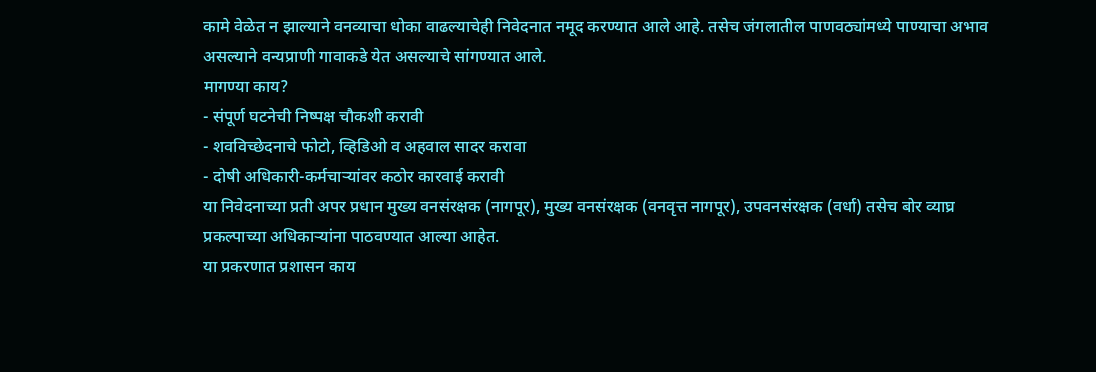कामे वेळेत न झाल्याने वनव्याचा धोका वाढल्याचेही निवेदनात नमूद करण्यात आले आहे. तसेच जंगलातील पाणवठ्यांमध्ये पाण्याचा अभाव असल्याने वन्यप्राणी गावाकडे येत असल्याचे सांगण्यात आले.
मागण्या काय?
- संपूर्ण घटनेची निष्पक्ष चौकशी करावी
- शवविच्छेदनाचे फोटो, व्हिडिओ व अहवाल सादर करावा
- दोषी अधिकारी-कर्मचाऱ्यांवर कठोर कारवाई करावी
या निवेदनाच्या प्रती अपर प्रधान मुख्य वनसंरक्षक (नागपूर), मुख्य वनसंरक्षक (वनवृत्त नागपूर), उपवनसंरक्षक (वर्धा) तसेच बोर व्याघ्र प्रकल्पाच्या अधिकाऱ्यांना पाठवण्यात आल्या आहेत.
या प्रकरणात प्रशासन काय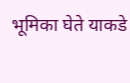भूमिका घेते याकडे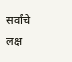सर्वांचे लक्ष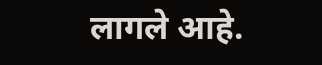लागले आहे.